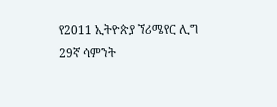የ2011 ኢትዮጵያ ኘሪሜየር ሊግ 29ኛ ሳምንት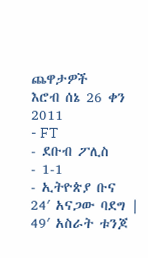ጨዋታዎች
እሮብ ሰኔ 26 ቀን 2011
- FT
- ደቡብ ፖሊስ
- 1-1
- ኢትዮጵያ ቡና
24′ አናጋው ባደግ |
49′ አስራት ቱንጆ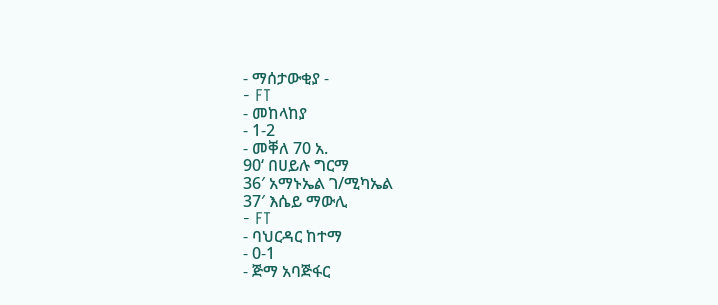- ማሰታውቂያ -
- FT
- መከላከያ
- 1-2
- መቐለ 70 አ.
90‘ በሀይሉ ግርማ
36′ አማኑኤል ገ/ሚካኤል
37′ እሴይ ማውሊ
- FT
- ባህርዳር ከተማ
- 0-1
- ጅማ አባጅፋር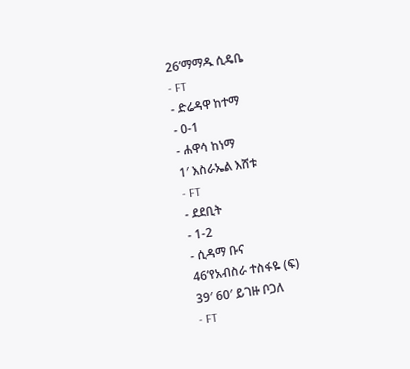26’ማማዱ ሲዴቤ
- FT
- ድሬዳዋ ከተማ
- 0-1
- ሐዋሳ ከነማ
1′ እስራኤል እሸቱ
- FT
- ደደቢት
- 1-2
- ሲዳማ ቡና
46’የአብስራ ተስፋዬ (ፍ)
39′ 60′ ይገዙ ቦጋለ
- FT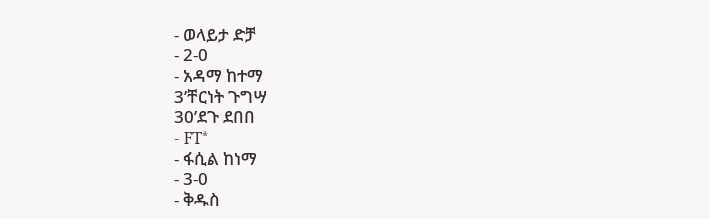- ወላይታ ድቻ
- 2-0
- አዳማ ከተማ
3’ቸርነት ጉግሣ
30’ደጉ ደበበ
- FT*
- ፋሲል ከነማ
- 3-0
- ቅዱስ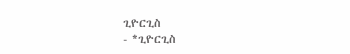ጊዮርጊስ
- *ጊዮርጊስ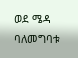ወደ ሜዳ ባለመግባቱ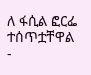ለ ፋሲል ፎርፌ ተሰጥቷቸዋል
-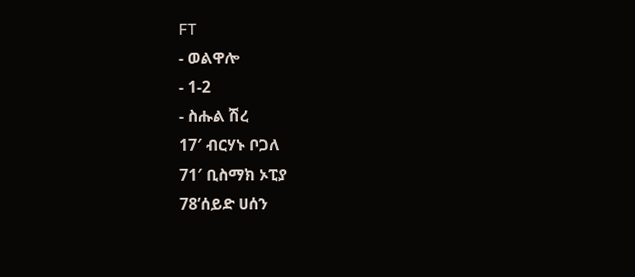FT
- ወልዋሎ
- 1-2
- ስሑል ሽረ
17′ ብርሃኑ ቦጋለ
71′ ቢስማክ ኦፒያ
78’ሰይድ ሀሰን